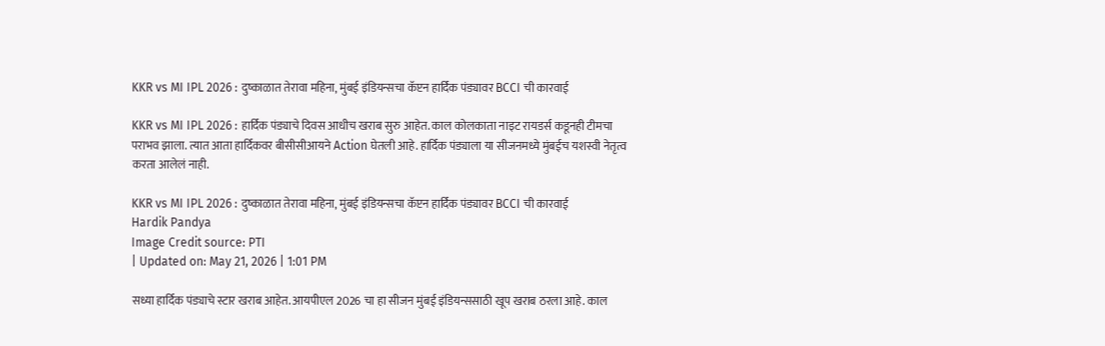KKR vs MI IPL 2026 : दुष्काळात तेरावा महिना, मुंबई इंडियन्सचा कॅप्टन हार्दिक पंड्यावर BCCI ची कारवाई

KKR vs MI IPL 2026 : हार्दिक पंड्याचे दिवस आधीच खराब सुरु आहेत. काल कोलकाता नाइट रायडर्स कडूनही टीमचा पराभव झाला. त्यात आता हार्दिकवर बीसीसीआयने Action घेतली आहे. हार्दिक पंड्याला या सीजनमध्ये मुंबईच यशस्वी नेतृत्व करता आलेलं नाही.

KKR vs MI IPL 2026 : दुष्काळात तेरावा महिना, मुंबई इंडियन्सचा कॅप्टन हार्दिक पंड्यावर BCCI ची कारवाई
Hardik Pandya
Image Credit source: PTI
| Updated on: May 21, 2026 | 1:01 PM

सध्या हार्दिक पंड्याचे स्टार खराब आहेत. आयपीएल 2026 चा हा सीजन मुंबई इंडियन्ससाठी खूप खराब ठरला आहे. काल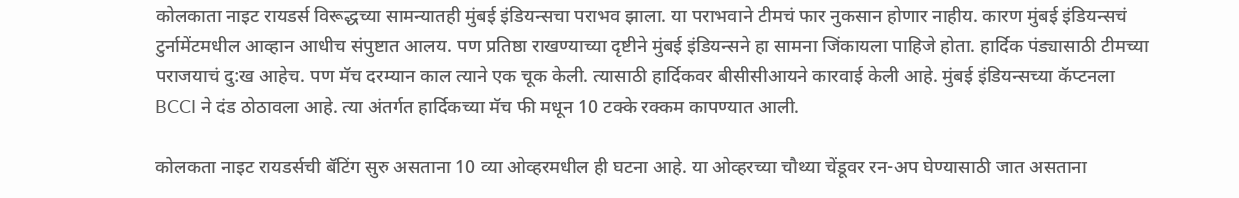कोलकाता नाइट रायडर्स विरूद्धच्या सामन्यातही मुंबई इंडियन्सचा पराभव झाला. या पराभवाने टीमचं फार नुकसान होणार नाहीय. कारण मुंबई इंडियन्सचं टुर्नामेंटमधील आव्हान आधीच संपुष्टात आलय. पण प्रतिष्ठा राखण्याच्या दृष्टीने मुंबई इंडियन्सने हा सामना जिंकायला पाहिजे होता. हार्दिक पंड्यासाठी टीमच्या पराजयाचं दु:ख आहेच. पण मॅच दरम्यान काल त्याने एक चूक केली. त्यासाठी हार्दिकवर बीसीसीआयने कारवाई केली आहे. मुंबई इंडियन्सच्या कॅप्टनला BCCI ने दंड ठोठावला आहे. त्या अंतर्गत हार्दिकच्या मॅच फी मधून 10 टक्के रक्कम कापण्यात आली.

कोलकता नाइट रायडर्सची बॅटिंग सुरु असताना 10 व्या ओव्हरमधील ही घटना आहे. या ओव्हरच्या चौथ्या चेंडूवर रन-अप घेण्यासाठी जात असताना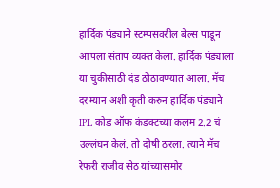हार्दिक पंड्याने स्टम्पसवरील बेल्स पाडून आपला संताप व्यक्त केला. हार्दिक पंड्याला या चुकीसाठी दंड ठोठावण्यात आला. मॅच दरम्यान अशी कृती करुन हार्दिक पंड्याने IPL कोड ऑफ कंडक्टच्या कलम 2.2 चं उल्लंघन केलं. तो दोषी ठरला. त्याने मॅच रेफरी राजीव सेठ यांच्यासमोर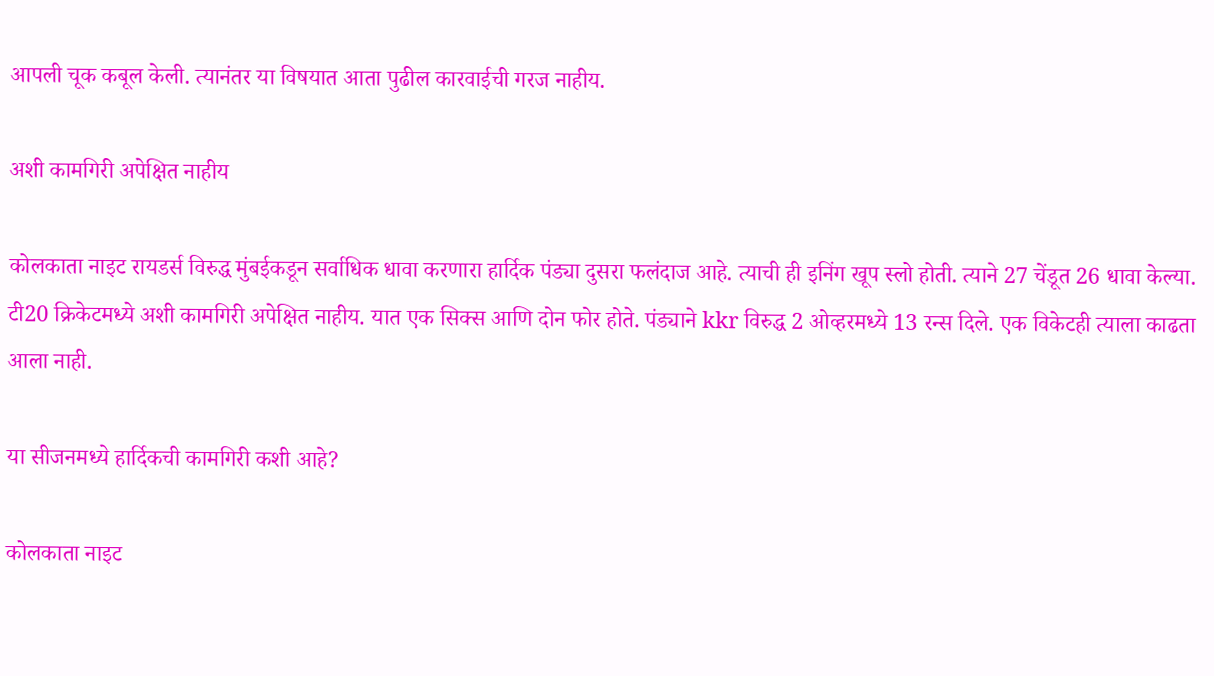आपली चूक कबूल केली. त्यानंतर या विषयात आता पुढील कारवाईची गरज नाहीय.

अशी कामगिरी अपेक्षित नाहीय

कोलकाता नाइट रायडर्स विरुद्ध मुंबईकडून सर्वाधिक धावा करणारा हार्दिक पंड्या दुसरा फलंदाज आहे. त्याची ही इनिंग खूप स्लो होती. त्याने 27 चेंडूत 26 धावा केल्या. टी20 क्रिकेटमध्ये अशी कामगिरी अपेक्षित नाहीय. यात एक सिक्स आणि दोन फोर होते. पंड्याने kkr विरुद्ध 2 ओव्हरमध्ये 13 रन्स दिले. एक विकेटही त्याला काढता आला नाही.

या सीजनमध्ये हार्दिकची कामगिरी कशी आहे?

कोलकाता नाइट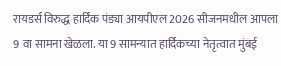रायडर्स विरुद्ध हार्दिक पंड्या आयपीएल 2026 सीजनमधील आपला 9 वा सामना खेळला. या 9 सामन्यात हार्दिकच्या नेतृत्वात मुंबई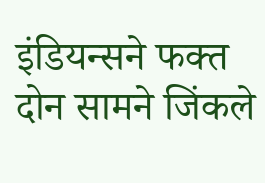इंडियन्सने फक्त दोन सामने जिंकले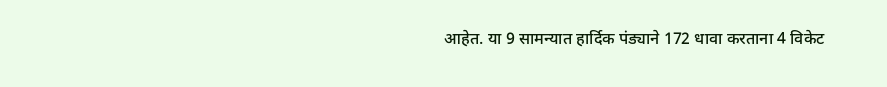आहेत. या 9 सामन्यात हार्दिक पंड्याने 172 धावा करताना 4 विकेट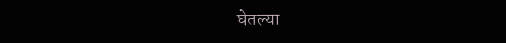घेतल्या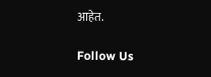आहेत.

Follow Us